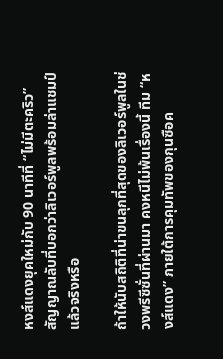หงส์แดงยุคใหม่กับ 90 นาทีที่ “ไม่มีตะคริว” สัญญาณลับที่บอกว่าลิเวอร์พูลพร้อมล่าแชมป์แล้วจริงหรือ

ถ้าให้นับสถิติที่น่าขนลุกที่สุดของลิเวอร์พูลในช่วงพรีซีซั่นที่ผ่านมา คงหนีไม่พ้นเรื่องนี้ ทีม “หงส์แดง” ภายใต้การคุมทัพของกุนซือค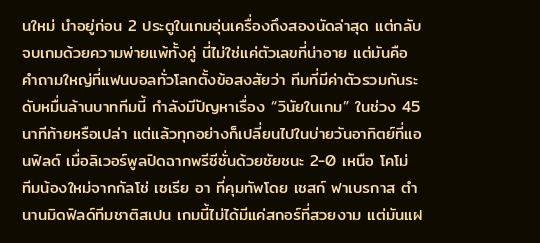นใหม่ นำอยู่ก่อน 2 ประตูในเกมอุ่นเครื่องถึงสองนัดล่าสุด แต่กลับจบเกมด้วยความพ่ายแพ้ทั้งคู่ นี่ไม่ใช่แค่ตัวเลขที่น่าอาย แต่มันคือคำถามใหญ่ที่แฟนบอลทั่วโลกตั้งข้อสงสัยว่า ทีมที่มีค่าตัวรวมกันระดับหมื่นล้านบาททีมนี้ กำลังมีปัญหาเรื่อง “วินัยในเกม” ในช่วง 45 นาทีท้ายหรือเปล่า แต่แล้วทุกอย่างก็เปลี่ยนไปในบ่ายวันอาทิตย์ที่แอนฟิลด์ เมื่อลิเวอร์พูลปิดฉากพรีซีซั่นด้วยชัยชนะ 2-0 เหนือ โคโม่ ทีมน้องใหม่จากกัลโช่ เซเรีย อา ที่คุมทัพโดย เชสก์ ฟาเบรกาส ตำนานมิดฟิลด์ทีมชาติสเปน เกมนี้ไม่ได้มีแค่สกอร์ที่สวยงาม แต่มันแฝ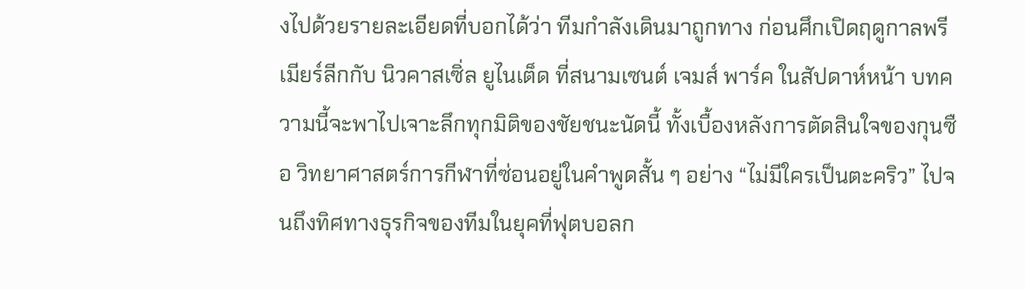งไปด้วยรายละเอียดที่บอกได้ว่า ทีมกำลังเดินมาถูกทาง ก่อนศึกเปิดฤดูกาลพรีเมียร์ลีกกับ นิวคาสเซิ่ล ยูไนเต็ด ที่สนามเซนต์ เจมส์ พาร์ค ในสัปดาห์หน้า บทความนี้จะพาไปเจาะลึกทุกมิติของชัยชนะนัดนี้ ทั้งเบื้องหลังการตัดสินใจของกุนซือ วิทยาศาสตร์การกีฬาที่ซ่อนอยู่ในคำพูดสั้น ๆ อย่าง “ไม่มีใครเป็นตะคริว” ไปจนถึงทิศทางธุรกิจของทีมในยุคที่ฟุตบอลก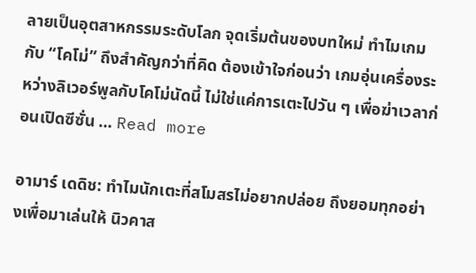ลายเป็นอุตสาหกรรมระดับโลก จุดเริ่มต้นของบทใหม่ ทำไมเกมกับ “โคโม่” ถึงสำคัญกว่าที่คิด ต้องเข้าใจก่อนว่า เกมอุ่นเครื่องระหว่างลิเวอร์พูลกับโคโม่นัดนี้ ไม่ใช่แค่การเตะไปวัน ๆ เพื่อฆ่าเวลาก่อนเปิดซีซั่น … Read more

อามาร์ เดดิช: ทำไมนักเตะที่สโมสรไม่อยากปล่อย ถึงยอมทุกอย่างเพื่อมาเล่นให้ นิวคาส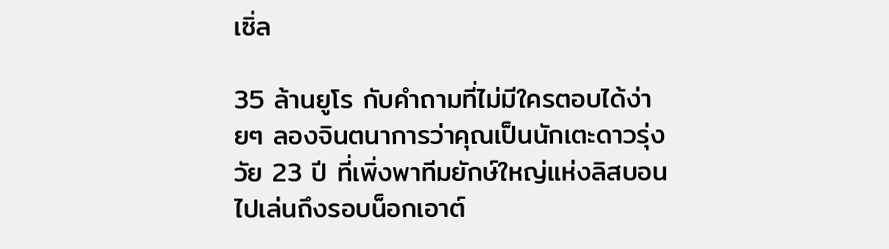เซิ่ล

35 ล้านยูโร กับคำถามที่ไม่มีใครตอบได้ง่ายๆ ลองจินตนาการว่าคุณเป็นนักเตะดาวรุ่งวัย 23 ปี ที่เพิ่งพาทีมยักษ์ใหญ่แห่งลิสบอนไปเล่นถึงรอบน็อกเอาต์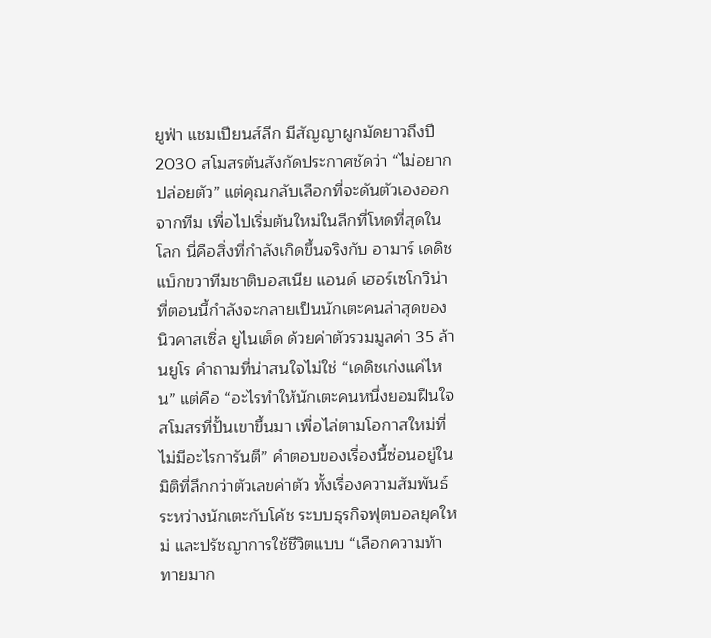ยูฟ่า แชมเปียนส์ลีก มีสัญญาผูกมัดยาวถึงปี 2030 สโมสรต้นสังกัดประกาศชัดว่า “ไม่อยากปล่อยตัว” แต่คุณกลับเลือกที่จะดันตัวเองออกจากทีม เพื่อไปเริ่มต้นใหม่ในลีกที่โหดที่สุดในโลก นี่คือสิ่งที่กำลังเกิดขึ้นจริงกับ อามาร์ เดดิช แบ็กขวาทีมชาติบอสเนีย แอนด์ เฮอร์เซโกวิน่า ที่ตอนนี้กำลังจะกลายเป็นนักเตะคนล่าสุดของ นิวคาสเซิ่ล ยูไนเต็ด ด้วยค่าตัวรวมมูลค่า 35 ล้านยูโร คำถามที่น่าสนใจไม่ใช่ “เดดิชเก่งแค่ไหน” แต่คือ “อะไรทำให้นักเตะคนหนึ่งยอมฝืนใจสโมสรที่ปั้นเขาขึ้นมา เพื่อไล่ตามโอกาสใหม่ที่ไม่มีอะไรการันตี” คำตอบของเรื่องนี้ซ่อนอยู่ในมิติที่ลึกกว่าตัวเลขค่าตัว ทั้งเรื่องความสัมพันธ์ระหว่างนักเตะกับโค้ช ระบบธุรกิจฟุตบอลยุคใหม่ และปรัชญาการใช้ชีวิตแบบ “เลือกความท้าทายมาก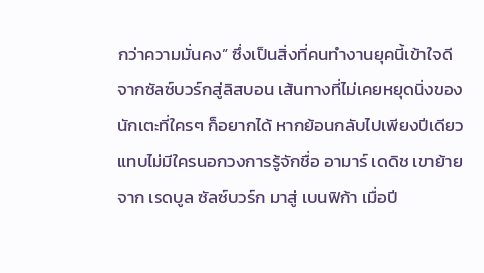กว่าความมั่นคง” ซึ่งเป็นสิ่งที่คนทำงานยุคนี้เข้าใจดี จากซัลซ์บวร์กสู่ลิสบอน เส้นทางที่ไม่เคยหยุดนิ่งของนักเตะที่ใครๆ ก็อยากได้ หากย้อนกลับไปเพียงปีเดียว แทบไม่มีใครนอกวงการรู้จักชื่อ อามาร์ เดดิช เขาย้ายจาก เรดบูล ซัลซ์บวร์ก มาสู่ เบนฟิก้า เมื่อปี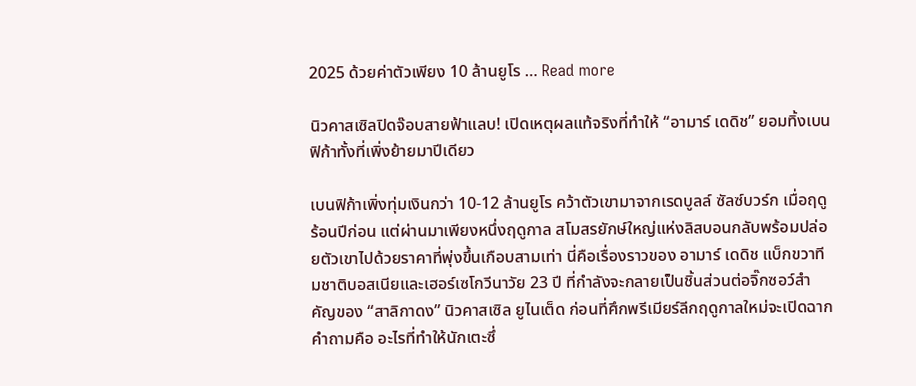2025 ด้วยค่าตัวเพียง 10 ล้านยูโร … Read more

นิวคาสเซิลปิดจ๊อบสายฟ้าแลบ! เปิดเหตุผลแท้จริงที่ทำให้ “อามาร์ เดดิช” ยอมทิ้งเบนฟิก้าทั้งที่เพิ่งย้ายมาปีเดียว

เบนฟิก้าเพิ่งทุ่มเงินกว่า 10-12 ล้านยูโร คว้าตัวเขามาจากเรดบูลล์ ซัลซ์บวร์ก เมื่อฤดูร้อนปีก่อน แต่ผ่านมาเพียงหนึ่งฤดูกาล สโมสรยักษ์ใหญ่แห่งลิสบอนกลับพร้อมปล่อยตัวเขาไปด้วยราคาที่พุ่งขึ้นเกือบสามเท่า นี่คือเรื่องราวของ อามาร์ เดดิช แบ็กขวาทีมชาติบอสเนียและเฮอร์เซโกวีนาวัย 23 ปี ที่กำลังจะกลายเป็นชิ้นส่วนต่อจิ๊กซอว์สำคัญของ “สาลิกาดง” นิวคาสเซิล ยูไนเต็ด ก่อนที่ศึกพรีเมียร์ลีกฤดูกาลใหม่จะเปิดฉาก คำถามคือ อะไรที่ทำให้นักเตะซึ่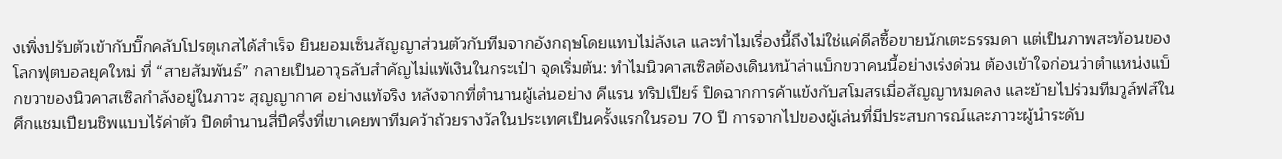งเพิ่งปรับตัวเข้ากับบิ๊กคลับโปรตุเกสได้สำเร็จ ยินยอมเซ็นสัญญาส่วนตัวกับทีมจากอังกฤษโดยแทบไม่ลังเล และทำไมเรื่องนี้ถึงไม่ใช่แค่ดีลซื้อขายนักเตะธรรมดา แต่เป็นภาพสะท้อนของโลกฟุตบอลยุคใหม่ ที่ “สายสัมพันธ์” กลายเป็นอาวุธลับสำคัญไม่แพ้เงินในกระเป๋า จุดเริ่มต้น: ทำไมนิวคาสเซิลต้องเดินหน้าล่าแบ็กขวาคนนี้อย่างเร่งด่วน ต้องเข้าใจก่อนว่าตำแหน่งแบ็กขวาของนิวคาสเซิลกำลังอยู่ในภาวะ สุญญากาศ อย่างแท้จริง หลังจากที่ตำนานผู้เล่นอย่าง คีแรน ทริปเปียร์ ปิดฉากการค้าแข้งกับสโมสรเมื่อสัญญาหมดลง และย้ายไปร่วมทีมวูล์ฟส์ในศึกแชมเปียนชิพแบบไร้ค่าตัว ปิดตำนานสี่ปีครึ่งที่เขาเคยพาทีมคว้าถ้วยรางวัลในประเทศเป็นครั้งแรกในรอบ 70 ปี การจากไปของผู้เล่นที่มีประสบการณ์และภาวะผู้นำระดับ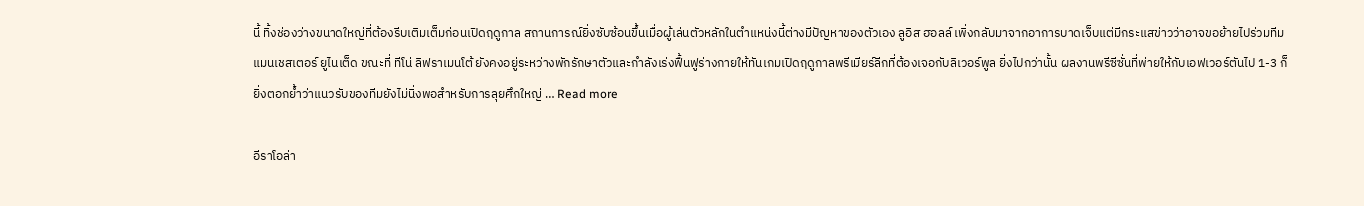นี้ ทิ้งช่องว่างขนาดใหญ่ที่ต้องรีบเติมเต็มก่อนเปิดฤดูกาล สถานการณ์ยิ่งซับซ้อนขึ้นเมื่อผู้เล่นตัวหลักในตำแหน่งนี้ต่างมีปัญหาของตัวเอง ลูอิส ฮอลล์ เพิ่งกลับมาจากอาการบาดเจ็บแต่มีกระแสข่าวว่าอาจขอย้ายไปร่วมทีมแมนเชสเตอร์ ยูไนเต็ด ขณะที่ ทีโน่ ลิฟราเมนโต้ ยังคงอยู่ระหว่างพักรักษาตัวและกำลังเร่งฟื้นฟูร่างกายให้ทันเกมเปิดฤดูกาลพรีเมียร์ลีกที่ต้องเจอกับลิเวอร์พูล ยิ่งไปกว่านั้น ผลงานพรีซีซั่นที่พ่ายให้กับเอฟเวอร์ตันไป 1-3 ก็ยิ่งตอกย้ำว่าแนวรับของทีมยังไม่นิ่งพอสำหรับการลุยศึกใหญ่ … Read more

อีราโอล่า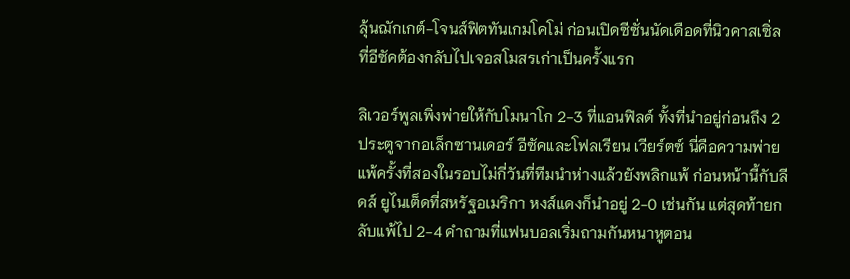ลุ้นฌักเกต์-โจนส์ฟิตทันเกมโคโม่ ก่อนเปิดซีซั่นนัดเดือดที่นิวคาสเซิ่ล ที่อีซัคต้องกลับไปเจอสโมสรเก่าเป็นครั้งแรก

ลิเวอร์พูลเพิ่งพ่ายให้กับโมนาโก 2-3 ที่แอนฟิลด์ ทั้งที่นำอยู่ก่อนถึง 2 ประตูจากอเล็กซานเดอร์ อีซัคและโฟลเรียน เวียร์ตซ์ นี่คือความพ่ายแพ้ครั้งที่สองในรอบไม่กี่วันที่ทีมนำห่างแล้วยังพลิกแพ้ ก่อนหน้านี้กับลีดส์ ยูไนเต็ดที่สหรัฐอเมริกา หงส์แดงก็นำอยู่ 2-0 เช่นกัน แต่สุดท้ายกลับแพ้ไป 2-4 คำถามที่แฟนบอลเริ่มถามกันหนาหูตอน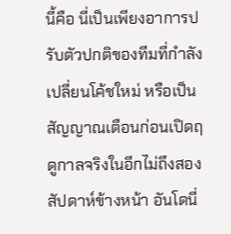นี้คือ นี่เป็นเพียงอาการปรับตัวปกติของทีมที่กำลังเปลี่ยนโค้ชใหม่ หรือเป็นสัญญาณเตือนก่อนเปิดฤดูกาลจริงในอีกไม่ถึงสองสัปดาห์ข้างหน้า อันโดนี่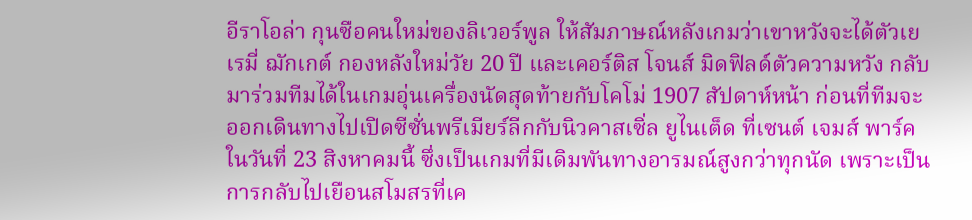อีราโอล่า กุนซือคนใหม่ของลิเวอร์พูล ให้สัมภาษณ์หลังเกมว่าเขาหวังจะได้ตัวเยเรมี่ ฌักเกต์ กองหลังใหม่วัย 20 ปี และเคอร์ติส โจนส์ มิดฟิลด์ตัวความหวัง กลับมาร่วมทีมได้ในเกมอุ่นเครื่องนัดสุดท้ายกับโคโม่ 1907 สัปดาห์หน้า ก่อนที่ทีมจะออกเดินทางไปเปิดซีซั่นพรีเมียร์ลีกกับนิวคาสเซิ่ล ยูไนเต็ด ที่เซนต์ เจมส์ พาร์ค ในวันที่ 23 สิงหาคมนี้ ซึ่งเป็นเกมที่มีเดิมพันทางอารมณ์สูงกว่าทุกนัด เพราะเป็นการกลับไปเยือนสโมสรที่เค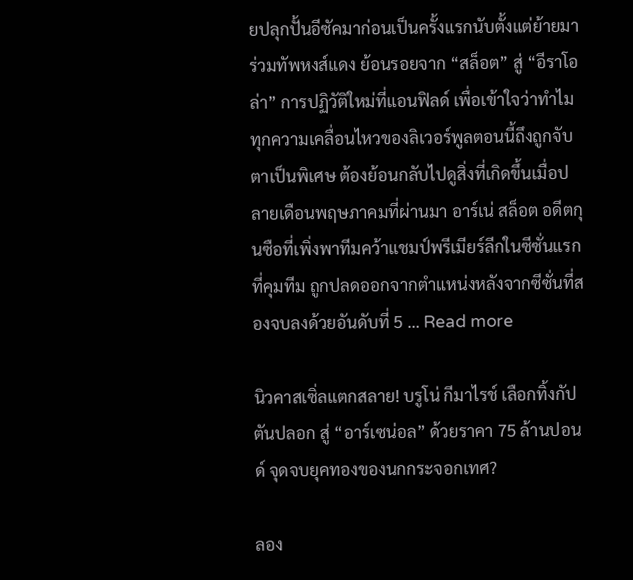ยปลุกปั้นอีซัคมาก่อนเป็นครั้งแรกนับตั้งแต่ย้ายมาร่วมทัพหงส์แดง ย้อนรอยจาก “สล็อต” สู่ “อีราโอล่า” การปฏิวัติใหม่ที่แอนฟิลด์ เพื่อเข้าใจว่าทำไมทุกความเคลื่อนไหวของลิเวอร์พูลตอนนี้ถึงถูกจับตาเป็นพิเศษ ต้องย้อนกลับไปดูสิ่งที่เกิดขึ้นเมื่อปลายเดือนพฤษภาคมที่ผ่านมา อาร์เน่ สล็อต อดีตกุนซือที่เพิ่งพาทีมคว้าแชมป์พรีเมียร์ลีกในซีซั่นแรกที่คุมทีม ถูกปลดออกจากตำแหน่งหลังจากซีซั่นที่สองจบลงด้วยอันดับที่ 5 … Read more

นิวคาสเซิ่ลแตกสลาย! บรูโน่ กีมาไรช์ เลือกทิ้งกัปตันปลอก สู่ “อาร์เซน่อล” ด้วยราคา 75 ล้านปอนด์ จุดจบยุคทองของนกกระจอกเทศ?

ลอง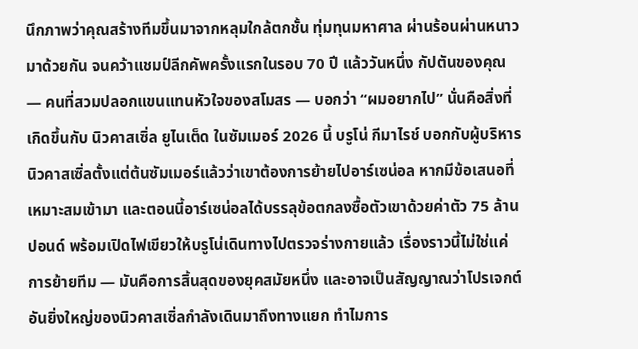นึกภาพว่าคุณสร้างทีมขึ้นมาจากหลุมใกล้ตกชั้น ทุ่มทุนมหาศาล ผ่านร้อนผ่านหนาวมาด้วยกัน จนคว้าแชมป์ลีกคัพครั้งแรกในรอบ 70 ปี แล้ววันหนึ่ง กัปตันของคุณ — คนที่สวมปลอกแขนแทนหัวใจของสโมสร — บอกว่า “ผมอยากไป” นั่นคือสิ่งที่เกิดขึ้นกับ นิวคาสเซิ่ล ยูไนเต็ด ในซัมเมอร์ 2026 นี้ บรูโน่ กีมาไรช์ บอกกับผู้บริหารนิวคาสเซิ่ลตั้งแต่ต้นซัมเมอร์แล้วว่าเขาต้องการย้ายไปอาร์เซน่อล หากมีข้อเสนอที่เหมาะสมเข้ามา และตอนนี้อาร์เซน่อลได้บรรลุข้อตกลงซื้อตัวเขาด้วยค่าตัว 75 ล้านปอนด์ พร้อมเปิดไฟเขียวให้บรูโน่เดินทางไปตรวจร่างกายแล้ว เรื่องราวนี้ไม่ใช่แค่การย้ายทีม — มันคือการสิ้นสุดของยุคสมัยหนึ่ง และอาจเป็นสัญญาณว่าโปรเจกต์อันยิ่งใหญ่ของนิวคาสเซิ่ลกำลังเดินมาถึงทางแยก ทำไมการ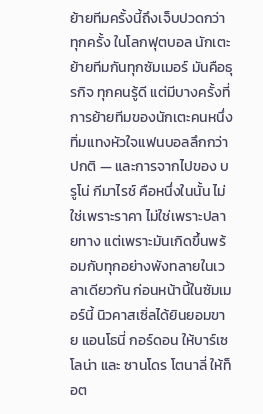ย้ายทีมครั้งนี้ถึงเจ็บปวดกว่าทุกครั้ง ในโลกฟุตบอล นักเตะย้ายทีมกันทุกซัมเมอร์ มันคือธุรกิจ ทุกคนรู้ดี แต่มีบางครั้งที่การย้ายทีมของนักเตะคนหนึ่งทิ่มแทงหัวใจแฟนบอลลึกกว่าปกติ — และการจากไปของ บรูโน่ กีมาไรช์ คือหนึ่งในนั้น ไม่ใช่เพราะราคา ไม่ใช่เพราะปลายทาง แต่เพราะมันเกิดขึ้นพร้อมกับทุกอย่างพังทลายในเวลาเดียวกัน ก่อนหน้านี้ในซัมเมอร์นี้ นิวคาสเซิ่ลได้ยินยอมขาย แอนโธนี่ กอร์ดอน ให้บาร์เซโลน่า และ ซานโดร โตนาลี่ ให้ท็อต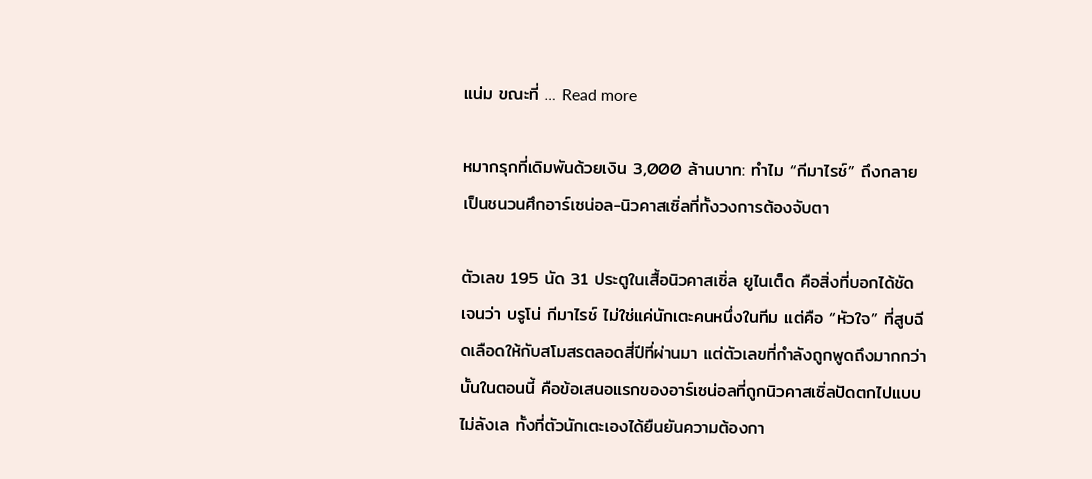แน่ม ขณะที่ … Read more

หมากรุกที่เดิมพันด้วยเงิน 3,000 ล้านบาท: ทำไม “กีมาไรช์” ถึงกลายเป็นชนวนศึกอาร์เซน่อล-นิวคาสเซิ่ลที่ทั้งวงการต้องจับตา

ตัวเลข 195 นัด 31 ประตูในเสื้อนิวคาสเซิ่ล ยูไนเต็ด คือสิ่งที่บอกได้ชัดเจนว่า บรูโน่ กีมาไรช์ ไม่ใช่แค่นักเตะคนหนึ่งในทีม แต่คือ “หัวใจ” ที่สูบฉีดเลือดให้กับสโมสรตลอดสี่ปีที่ผ่านมา แต่ตัวเลขที่กำลังถูกพูดถึงมากกว่านั้นในตอนนี้ คือข้อเสนอแรกของอาร์เซน่อลที่ถูกนิวคาสเซิ่ลปัดตกไปแบบไม่ลังเล ทั้งที่ตัวนักเตะเองได้ยืนยันความต้องกา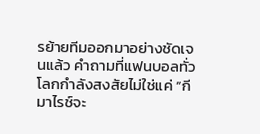รย้ายทีมออกมาอย่างชัดเจนแล้ว คำถามที่แฟนบอลทั่วโลกกำลังสงสัยไม่ใช่แค่ “กีมาไรช์จะ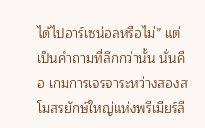ได้ไปอาร์เซน่อลหรือไม่” แต่เป็นคำถามที่ลึกกว่านั้น นั่นคือ เกมการเจรจาระหว่างสองสโมสรยักษ์ใหญ่แห่งพรีเมียร์ลี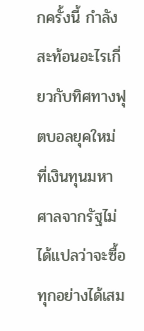กครั้งนี้ กำลังสะท้อนอะไรเกี่ยวกับทิศทางฟุตบอลยุคใหม่ ที่เงินทุนมหาศาลจากรัฐไม่ได้แปลว่าจะซื้อทุกอย่างได้เสม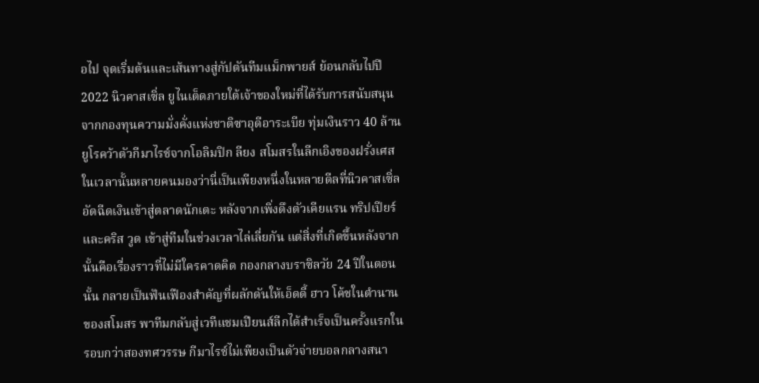อไป จุดเริ่มต้นและเส้นทางสู่กัปตันทีมแม็กพายส์ ย้อนกลับไปปี 2022 นิวคาสเซิ่ล ยูไนเต็ดภายใต้เจ้าของใหม่ที่ได้รับการสนับสนุนจากกองทุนความมั่งคั่งแห่งชาติซาอุดีอาระเบีย ทุ่มเงินราว 40 ล้านยูโรคว้าตัวกีมาไรช์จากโอลิมปิก ลียง สโมสรในลีกเอิงของฝรั่งเศส ในเวลานั้นหลายคนมองว่านี่เป็นเพียงหนึ่งในหลายดีลที่นิวคาสเซิ่ลอัดฉีดเงินเข้าสู่ตลาดนักเตะ หลังจากเพิ่งดึงตัวเคียแรน ทริปเปียร์ และคริส วูด เข้าสู่ทีมในช่วงเวลาไล่เลี่ยกัน แต่สิ่งที่เกิดขึ้นหลังจากนั้นคือเรื่องราวที่ไม่มีใครคาดคิด กองกลางบราซิลวัย 24 ปีในตอนนั้น กลายเป็นฟันเฟืองสำคัญที่ผลักดันให้เอ็ดดี้ ฮาว โค้ชในตำนานของสโมสร พาทีมกลับสู่เวทีแชมเปียนส์ลีกได้สำเร็จเป็นครั้งแรกในรอบกว่าสองทศวรรษ กีมาไรช์ไม่เพียงเป็นตัวจ่ายบอลกลางสนา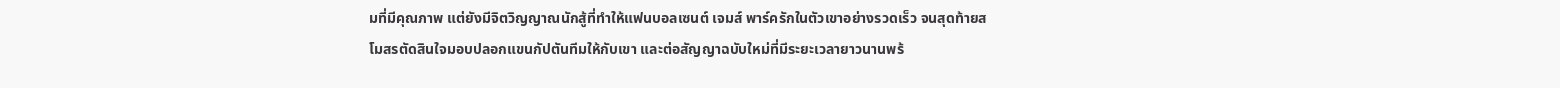มที่มีคุณภาพ แต่ยังมีจิตวิญญาณนักสู้ที่ทำให้แฟนบอลเซนต์ เจมส์ พาร์ครักในตัวเขาอย่างรวดเร็ว จนสุดท้ายสโมสรตัดสินใจมอบปลอกแขนกัปตันทีมให้กับเขา และต่อสัญญาฉบับใหม่ที่มีระยะเวลายาวนานพร้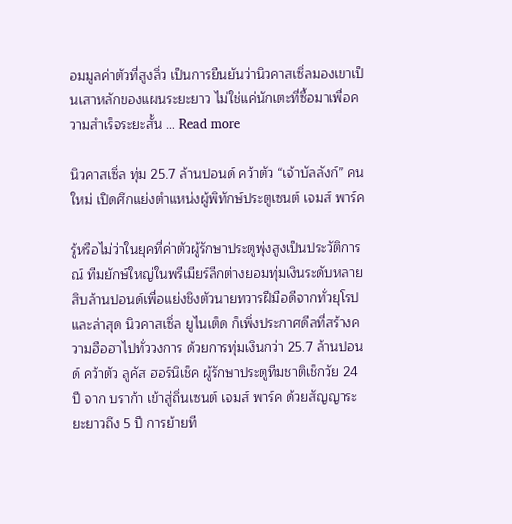อมมูลค่าตัวที่สูงลิ่ว เป็นการยืนยันว่านิวคาสเซิ่ลมองเขาเป็นเสาหลักของแผนระยะยาว ไม่ใช่แค่นักเตะที่ซื้อมาเพื่อความสำเร็จระยะสั้น … Read more

นิวคาสเซิ่ล ทุ่ม 25.7 ล้านปอนด์ คว้าตัว “เจ้าบัลลังก์” คนใหม่ เปิดศึกแย่งตำแหน่งผู้พิทักษ์ประตูเซนต์ เจมส์ พาร์ค

รู้หรือไม่ว่าในยุคที่ค่าตัวผู้รักษาประตูพุ่งสูงเป็นประวัติการณ์ ทีมยักษ์ใหญ่ในพรีเมียร์ลีกต่างยอมทุ่มเงินระดับหลายสิบล้านปอนด์เพื่อแย่งชิงตัวนายทวารฝีมือดีจากทั่วยุโรป และล่าสุด นิวคาสเซิ่ล ยูไนเต็ด ก็เพิ่งประกาศดีลที่สร้างความฮือฮาไปทั่ววงการ ด้วยการทุ่มเงินกว่า 25.7 ล้านปอนด์ คว้าตัว ลูคัส ฮอร์นิเช็ค ผู้รักษาประตูทีมชาติเช็กวัย 24 ปี จาก บราก้า เข้าสู่ถิ่นเซนต์ เจมส์ พาร์ค ด้วยสัญญาระยะยาวถึง 5 ปี การย้ายที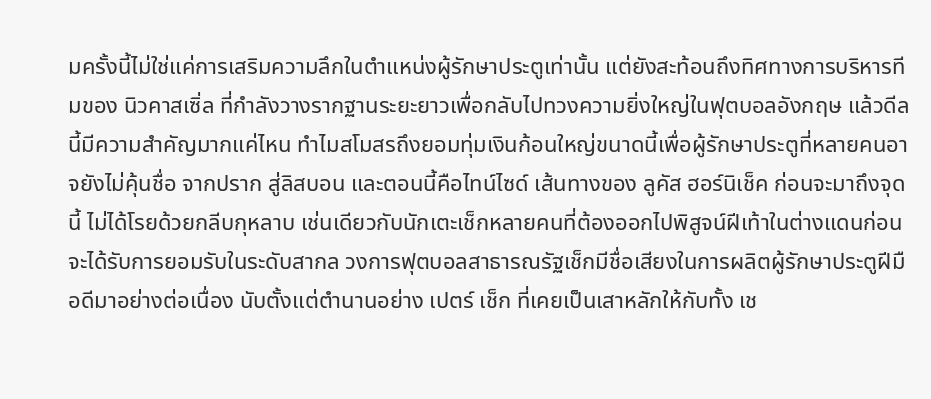มครั้งนี้ไม่ใช่แค่การเสริมความลึกในตำแหน่งผู้รักษาประตูเท่านั้น แต่ยังสะท้อนถึงทิศทางการบริหารทีมของ นิวคาสเซิ่ล ที่กำลังวางรากฐานระยะยาวเพื่อกลับไปทวงความยิ่งใหญ่ในฟุตบอลอังกฤษ แล้วดีลนี้มีความสำคัญมากแค่ไหน ทำไมสโมสรถึงยอมทุ่มเงินก้อนใหญ่ขนาดนี้เพื่อผู้รักษาประตูที่หลายคนอาจยังไม่คุ้นชื่อ จากปราก สู่ลิสบอน และตอนนี้คือไทน์ไซด์ เส้นทางของ ลูคัส ฮอร์นิเช็ค ก่อนจะมาถึงจุดนี้ ไม่ได้โรยด้วยกลีบกุหลาบ เช่นเดียวกับนักเตะเช็กหลายคนที่ต้องออกไปพิสูจน์ฝีเท้าในต่างแดนก่อนจะได้รับการยอมรับในระดับสากล วงการฟุตบอลสาธารณรัฐเช็กมีชื่อเสียงในการผลิตผู้รักษาประตูฝีมือดีมาอย่างต่อเนื่อง นับตั้งแต่ตำนานอย่าง เปตร์ เช็ก ที่เคยเป็นเสาหลักให้กับทั้ง เช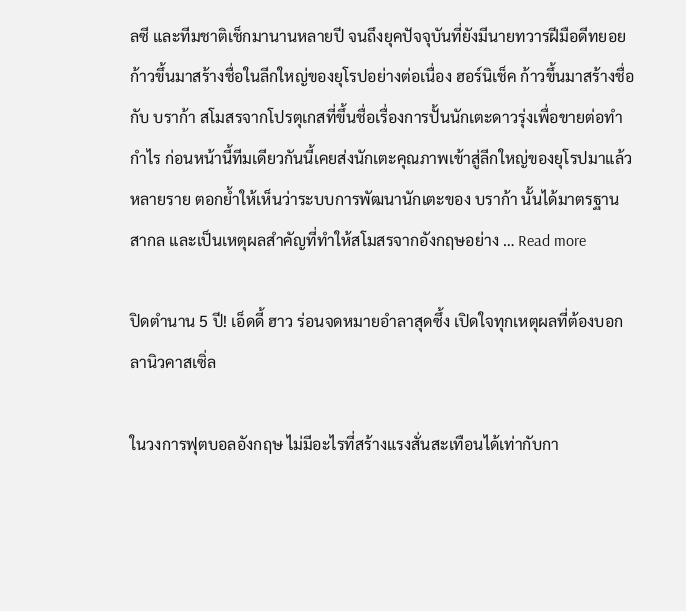ลซี และทีมชาติเช็กมานานหลายปี จนถึงยุคปัจจุบันที่ยังมีนายทวารฝีมือดีทยอยก้าวขึ้นมาสร้างชื่อในลีกใหญ่ของยุโรปอย่างต่อเนื่อง ฮอร์นิเช็ค ก้าวขึ้นมาสร้างชื่อกับ บราก้า สโมสรจากโปรตุเกสที่ขึ้นชื่อเรื่องการปั้นนักเตะดาวรุ่งเพื่อขายต่อทำกำไร ก่อนหน้านี้ทีมเดียวกันนี้เคยส่งนักเตะคุณภาพเข้าสู่ลีกใหญ่ของยุโรปมาแล้วหลายราย ตอกย้ำให้เห็นว่าระบบการพัฒนานักเตะของ บราก้า นั้นได้มาตรฐานสากล และเป็นเหตุผลสำคัญที่ทำให้สโมสรจากอังกฤษอย่าง … Read more

ปิดตำนาน 5 ปี! เอ็ดดี้ ฮาว ร่อนจดหมายอำลาสุดซึ้ง เปิดใจทุกเหตุผลที่ต้องบอกลานิวคาสเซิ่ล

ในวงการฟุตบอลอังกฤษ ไม่มีอะไรที่สร้างแรงสั่นสะเทือนได้เท่ากับกา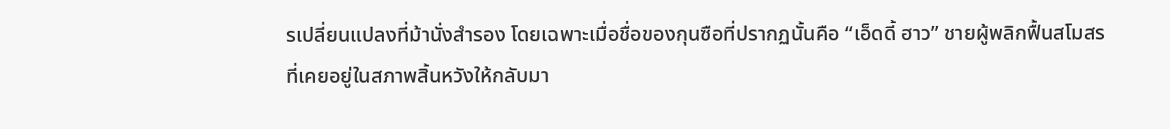รเปลี่ยนแปลงที่ม้านั่งสำรอง โดยเฉพาะเมื่อชื่อของกุนซือที่ปรากฏนั้นคือ “เอ็ดดี้ ฮาว” ชายผู้พลิกฟื้นสโมสรที่เคยอยู่ในสภาพสิ้นหวังให้กลับมา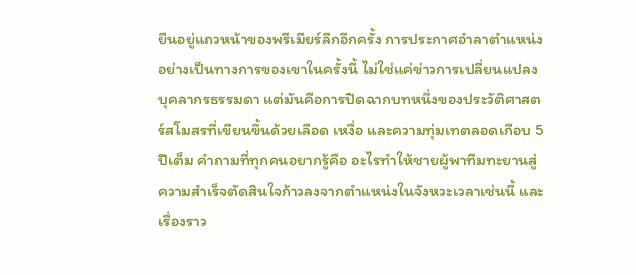ยืนอยู่แถวหน้าของพรีเมียร์ลีกอีกครั้ง การประกาศอำลาตำแหน่งอย่างเป็นทางการของเขาในครั้งนี้ ไม่ใช่แค่ข่าวการเปลี่ยนแปลงบุคลากรธรรมดา แต่มันคือการปิดฉากบทหนึ่งของประวัติศาสตร์สโมสรที่เขียนขึ้นด้วยเลือด เหงื่อ และความทุ่มเทตลอดเกือบ 5 ปีเต็ม คำถามที่ทุกคนอยากรู้คือ อะไรทำให้ชายผู้พาทีมทะยานสู่ความสำเร็จตัดสินใจก้าวลงจากตำแหน่งในจังหวะเวลาเช่นนี้ และเรื่องราว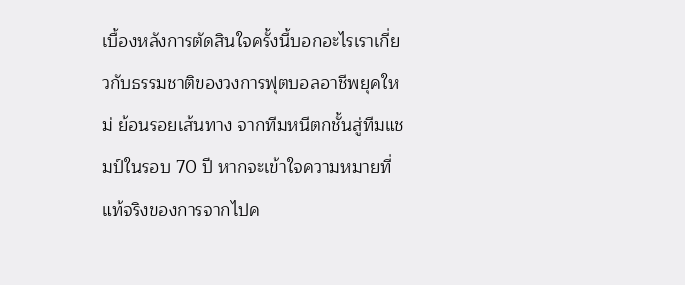เบื้องหลังการตัดสินใจครั้งนี้บอกอะไรเราเกี่ยวกับธรรมชาติของวงการฟุตบอลอาชีพยุคใหม่ ย้อนรอยเส้นทาง จากทีมหนีตกชั้นสู่ทีมแชมป์ในรอบ 70 ปี หากจะเข้าใจความหมายที่แท้จริงของการจากไปค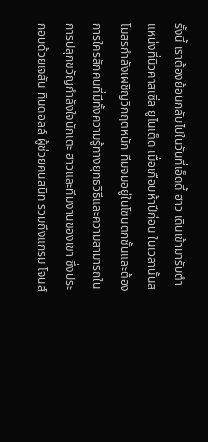รั้งนี้ เราต้องย้อนกลับไปในวันที่เอ็ดดี้ ฮาว เดินเข้ามารับตำแหน่งที่นิวคาสเซิ่ล ยูไนเต็ด เมื่อเกือบห้าปีก่อน ในเวลานั้นสโมสรกำลังเผชิญวิกฤตหนัก ทีมจมอยู่ในโซนตกชั้นและต้องการใครสักคนที่มีทั้งความรู้ทางยุทธวิธีและความสามารถในการปลุกขวัญกำลังใจนักเตะ ฮาวและทีมงานของเขา ซึ่งประกอบด้วยเจสัน ทินดอลล์ ผู้ช่วยคนสนิท รวมถึงแกรม โจนส์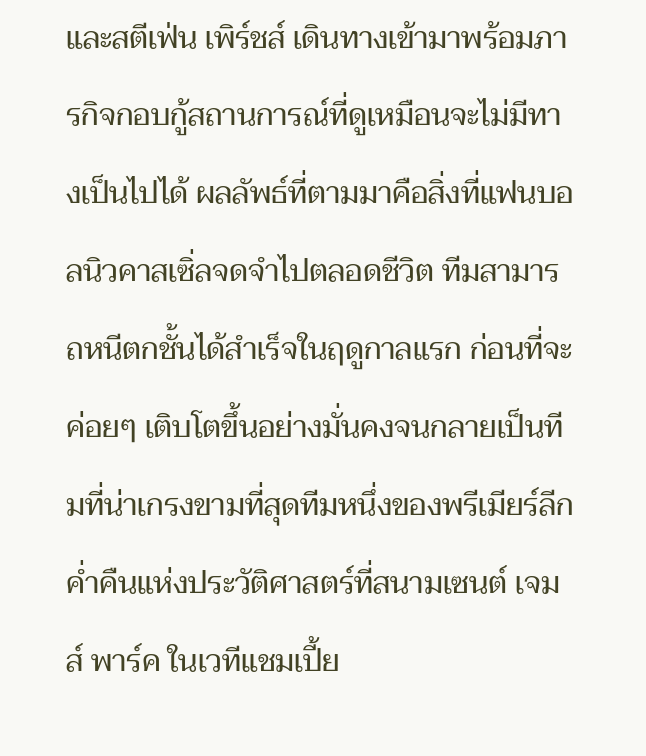และสตีเฟ่น เพิร์ชส์ เดินทางเข้ามาพร้อมภารกิจกอบกู้สถานการณ์ที่ดูเหมือนจะไม่มีทางเป็นไปได้ ผลลัพธ์ที่ตามมาคือสิ่งที่แฟนบอลนิวคาสเซิ่ลจดจำไปตลอดชีวิต ทีมสามารถหนีตกชั้นได้สำเร็จในฤดูกาลแรก ก่อนที่จะค่อยๆ เติบโตขึ้นอย่างมั่นคงจนกลายเป็นทีมที่น่าเกรงขามที่สุดทีมหนึ่งของพรีเมียร์ลีก ค่ำคืนแห่งประวัติศาสตร์ที่สนามเซนต์ เจมส์ พาร์ค ในเวทีแชมเปี้ย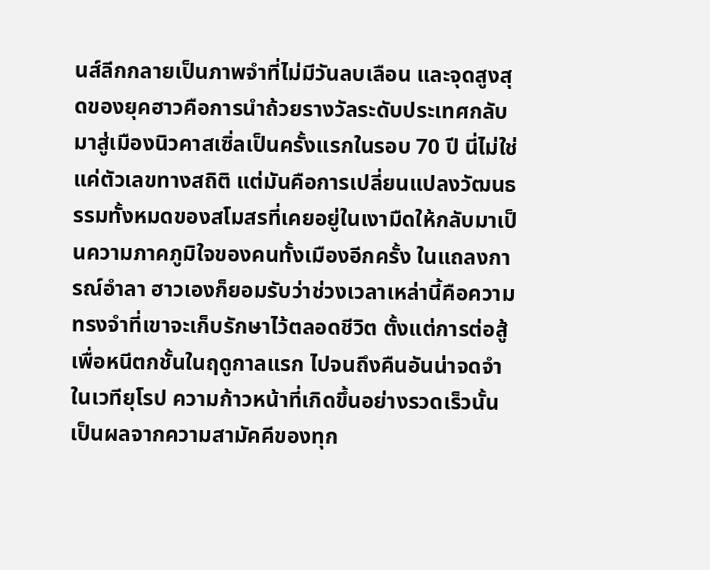นส์ลีกกลายเป็นภาพจำที่ไม่มีวันลบเลือน และจุดสูงสุดของยุคฮาวคือการนำถ้วยรางวัลระดับประเทศกลับมาสู่เมืองนิวคาสเซิ่ลเป็นครั้งแรกในรอบ 70 ปี นี่ไม่ใช่แค่ตัวเลขทางสถิติ แต่มันคือการเปลี่ยนแปลงวัฒนธรรมทั้งหมดของสโมสรที่เคยอยู่ในเงามืดให้กลับมาเป็นความภาคภูมิใจของคนทั้งเมืองอีกครั้ง ในแถลงการณ์อำลา ฮาวเองก็ยอมรับว่าช่วงเวลาเหล่านี้คือความทรงจำที่เขาจะเก็บรักษาไว้ตลอดชีวิต ตั้งแต่การต่อสู้เพื่อหนีตกชั้นในฤดูกาลแรก ไปจนถึงคืนอันน่าจดจำในเวทียุโรป ความก้าวหน้าที่เกิดขึ้นอย่างรวดเร็วนั้นเป็นผลจากความสามัคคีของทุก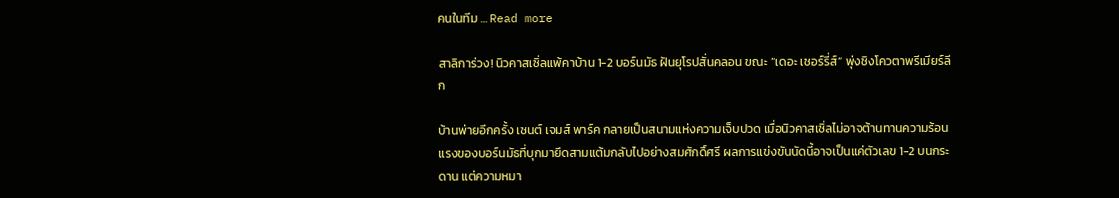คนในทีม … Read more

สาลิการ่วง! นิวคาสเซิ่ลแพ้คาบ้าน 1-2 บอร์นมัธ ฝันยุโรปสั่นคลอน ขณะ “เดอะ เชอร์รี่ส์” พุ่งชิงโควตาพรีเมียร์ลีก

บ้านพ่ายอีกครั้ง เซนต์ เจมส์ พาร์ค กลายเป็นสนามแห่งความเจ็บปวด เมื่อนิวคาสเซิ่ลไม่อาจต้านทานความร้อนแรงของบอร์นมัธที่บุกมายึดสามแต้มกลับไปอย่างสมศักดิ์ศรี ผลการแข่งขันนัดนี้อาจเป็นแค่ตัวเลข 1-2 บนกระดาน แต่ความหมา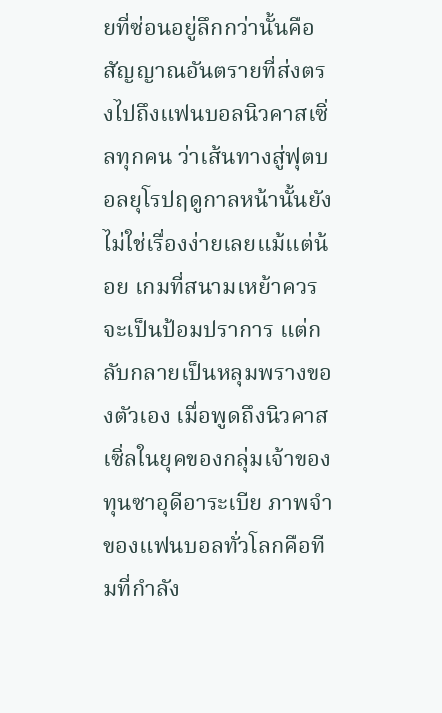ยที่ซ่อนอยู่ลึกกว่านั้นคือสัญญาณอันตรายที่ส่งตรงไปถึงแฟนบอลนิวคาสเซิ่ลทุกคน ว่าเส้นทางสู่ฟุตบอลยุโรปฤดูกาลหน้านั้นยังไม่ใช่เรื่องง่ายเลยแม้แต่น้อย เกมที่สนามเหย้าควรจะเป็นป้อมปราการ แต่กลับกลายเป็นหลุมพรางของตัวเอง เมื่อพูดถึงนิวคาสเซิ่ลในยุคของกลุ่มเจ้าของทุนซาอุดีอาระเบีย ภาพจำของแฟนบอลทั่วโลกคือทีมที่กำลัง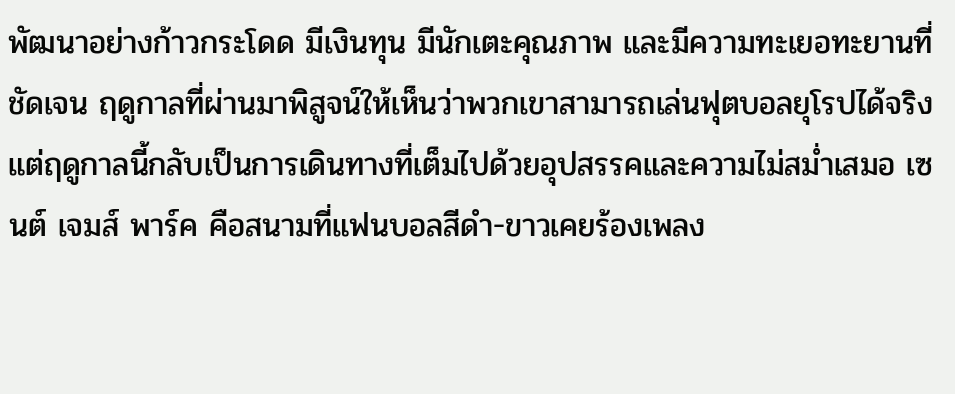พัฒนาอย่างก้าวกระโดด มีเงินทุน มีนักเตะคุณภาพ และมีความทะเยอทะยานที่ชัดเจน ฤดูกาลที่ผ่านมาพิสูจน์ให้เห็นว่าพวกเขาสามารถเล่นฟุตบอลยุโรปได้จริง แต่ฤดูกาลนี้กลับเป็นการเดินทางที่เต็มไปด้วยอุปสรรคและความไม่สม่ำเสมอ เซนต์ เจมส์ พาร์ค คือสนามที่แฟนบอลสีดำ-ขาวเคยร้องเพลง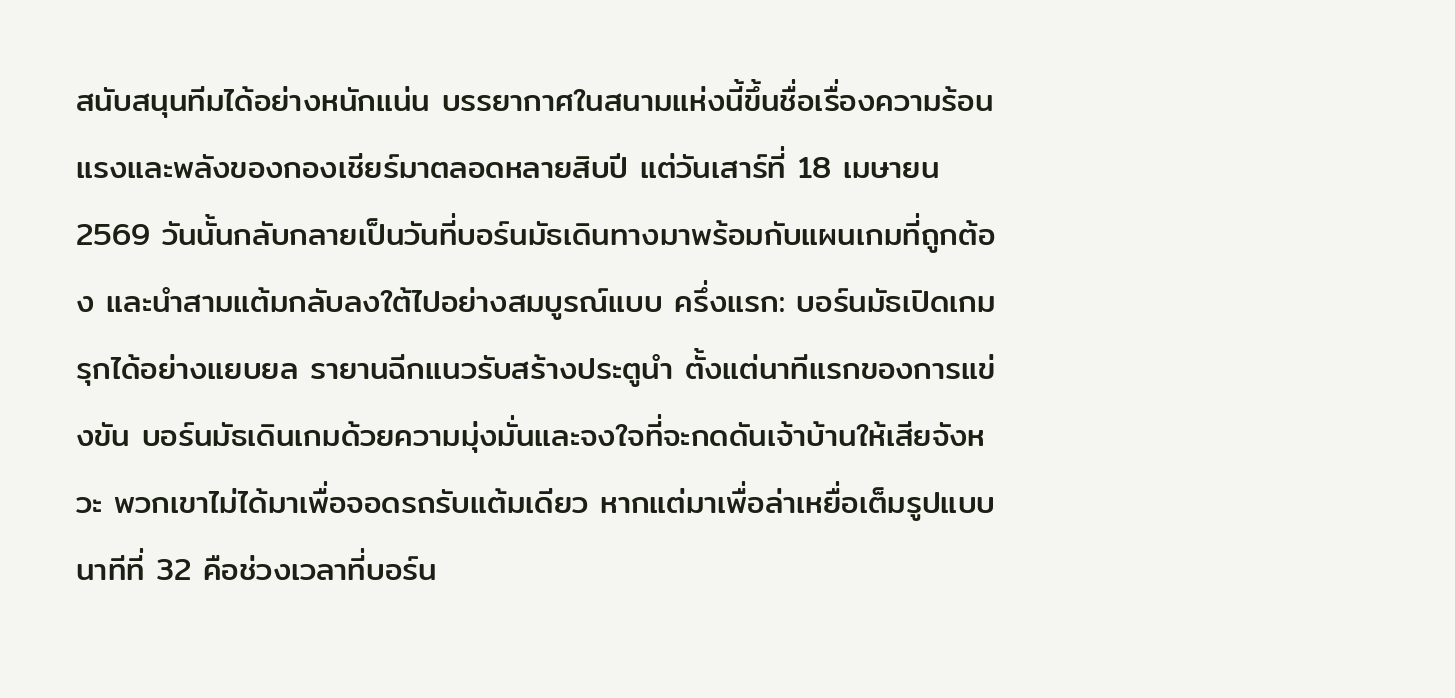สนับสนุนทีมได้อย่างหนักแน่น บรรยากาศในสนามแห่งนี้ขึ้นชื่อเรื่องความร้อนแรงและพลังของกองเชียร์มาตลอดหลายสิบปี แต่วันเสาร์ที่ 18 เมษายน 2569 วันนั้นกลับกลายเป็นวันที่บอร์นมัธเดินทางมาพร้อมกับแผนเกมที่ถูกต้อง และนำสามแต้มกลับลงใต้ไปอย่างสมบูรณ์แบบ ครึ่งแรก: บอร์นมัธเปิดเกมรุกได้อย่างแยบยล รายานฉีกแนวรับสร้างประตูนำ ตั้งแต่นาทีแรกของการแข่งขัน บอร์นมัธเดินเกมด้วยความมุ่งมั่นและจงใจที่จะกดดันเจ้าบ้านให้เสียจังหวะ พวกเขาไม่ได้มาเพื่อจอดรถรับแต้มเดียว หากแต่มาเพื่อล่าเหยื่อเต็มรูปแบบ นาทีที่ 32 คือช่วงเวลาที่บอร์น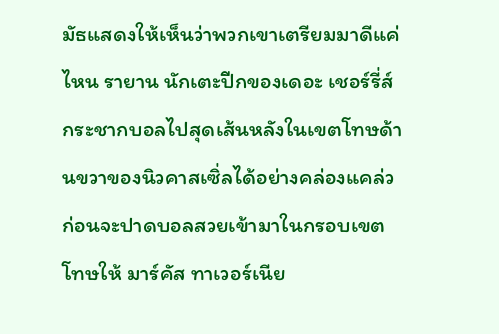มัธแสดงให้เห็นว่าพวกเขาเตรียมมาดีแค่ไหน รายาน นักเตะปีกของเดอะ เชอร์รี่ส์ กระชากบอลไปสุดเส้นหลังในเขตโทษด้านขวาของนิวคาสเซิ่ลได้อย่างคล่องแคล่ว ก่อนจะปาดบอลสวยเข้ามาในกรอบเขตโทษให้ มาร์คัส ทาเวอร์เนีย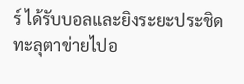ร์ ได้รับบอลและยิงระยะประชิดทะลุตาข่ายไปอ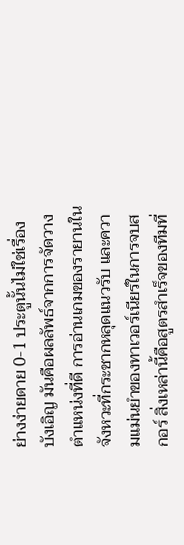ย่างง่ายดาย 0-1 ประตูนั้นไม่ใช่เรื่องบังเอิญ มันคือผลลัพธ์จากการจัดวางตำแหน่งที่ดี การอ่านเกมของรายานในจังหวะที่กระชากหลุดแนวรับ และความแม่นยำของทาเวอร์เนียร์ในการจบสกอร์ สิ่งเหล่านี้คือสูตรสำเร็จของทีมที่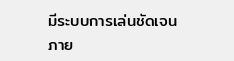มีระบบการเล่นชัดเจนภาย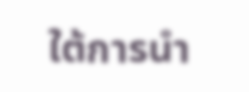ใต้การนำ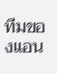ทีมของแอน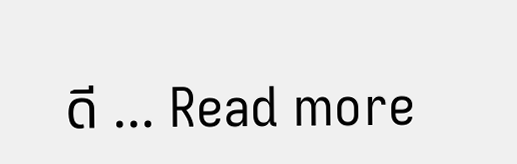ดี … Read more